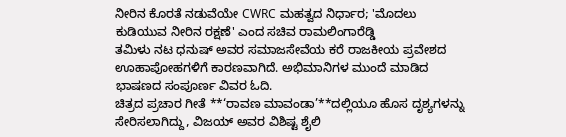ನೀರಿನ ಕೊರತೆ ನಡುವೆಯೇ CWRC ಮಹತ್ವದ ನಿರ್ಧಾರ; 'ಮೊದಲು ಕುಡಿಯುವ ನೀರಿನ ರಕ್ಷಣೆ' ಎಂದ ಸಚಿವ ರಾಮಲಿಂಗಾರೆಡ್ಡಿ
ತಮಿಳು ನಟ ಧನುಷ್ ಅವರ ಸಮಾಜಸೇವೆಯ ಕರೆ ರಾಜಕೀಯ ಪ್ರವೇಶದ ಊಹಾಪೋಹಗಳಿಗೆ ಕಾರಣವಾಗಿದೆ. ಅಭಿಮಾನಿಗಳ ಮುಂದೆ ಮಾಡಿದ ಭಾಷಣದ ಸಂಪೂರ್ಣ ವಿವರ ಓದಿ.
ಚಿತ್ರದ ಪ್ರಚಾರ ಗೀತೆ **‘ರಾವಣ ಮಾವಂಡಾ’**ದಲ್ಲಿಯೂ ಹೊಸ ದೃಶ್ಯಗಳನ್ನು ಸೇರಿಸಲಾಗಿದ್ದು, ವಿಜಯ್ ಅವರ ವಿಶಿಷ್ಟ ಶೈಲಿ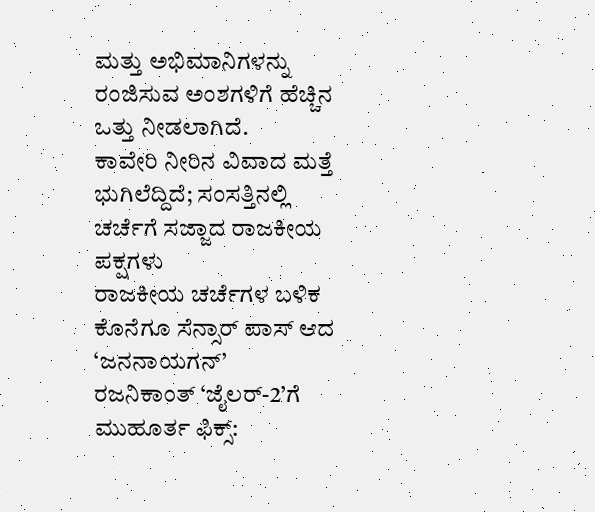ಮತ್ತು ಅಭಿಮಾನಿಗಳನ್ನು ರಂಜಿಸುವ ಅಂಶಗಳಿಗೆ ಹೆಚ್ಚಿನ ಒತ್ತು ನೀಡಲಾಗಿದೆ.
ಕಾವೇರಿ ನೀರಿನ ವಿವಾದ ಮತ್ತೆ ಭುಗಿಲೆದ್ದಿದೆ; ಸಂಸತ್ತಿನಲ್ಲಿ ಚರ್ಚೆಗೆ ಸಜ್ಜಾದ ರಾಜಕೀಯ ಪಕ್ಷಗಳು
ರಾಜಕೀಯ ಚರ್ಚೆಗಳ ಬಳಿಕ ಕೊನೆಗೂ ಸೆನ್ಸಾರ್ ಪಾಸ್ ಆದ ‘ಜನನಾಯಗನ್’
ರಜನಿಕಾಂತ್ ‘ಜೈಲರ್-2’ಗೆ ಮುಹೂರ್ತ ಫಿಕ್ಸ್: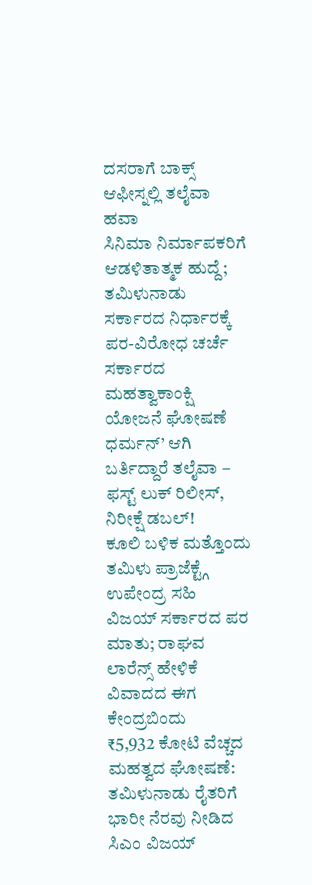ದಸರಾಗೆ ಬಾಕ್ಸ್ ಆಫೀಸ್ನಲ್ಲಿ ತಲೈವಾ ಹವಾ
ಸಿನಿಮಾ ನಿರ್ಮಾಪಕರಿಗೆ ಆಡಳಿತಾತ್ಮಕ ಹುದ್ದೆ; ತಮಿಳುನಾಡು ಸರ್ಕಾರದ ನಿರ್ಧಾರಕ್ಕೆ ಪರ-ವಿರೋಧ ಚರ್ಚೆ
ಸರ್ಕಾರದ ಮಹತ್ವಾಕಾಂಕ್ಷಿ ಯೋಜನೆ ಘೋಷಣೆ
ಧರ್ಮನ್’ ಆಗಿ ಬರ್ತಿದ್ದಾರೆ ತಲೈವಾ – ಫಸ್ಟ್ ಲುಕ್ ರಿಲೀಸ್, ನಿರೀಕ್ಷೆ ಡಬಲ್!
ಕೂಲಿ ಬಳಿಕ ಮತ್ತೊಂದು ತಮಿಳು ಪ್ರಾಜೆಕ್ಟ್ಗೆ ಉಪೇಂದ್ರ ಸಹಿ
ವಿಜಯ್ ಸರ್ಕಾರದ ಪರ ಮಾತು; ರಾಘವ ಲಾರೆನ್ಸ್ ಹೇಳಿಕೆ ವಿವಾದದ ಈಗ ಕೇಂದ್ರಬಿಂದು
₹5,932 ಕೋಟಿ ವೆಚ್ಚದ ಮಹತ್ವದ ಘೋಷಣೆ: ತಮಿಳುನಾಡು ರೈತರಿಗೆ ಭಾರೀ ನೆರವು ನೀಡಿದ ಸಿಎಂ ವಿಜಯ್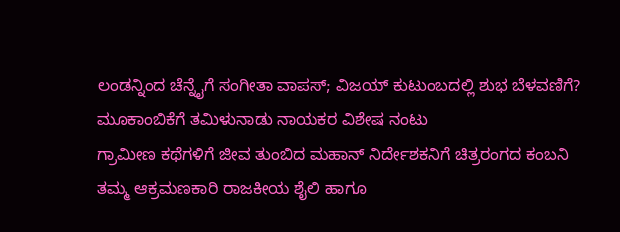ಲಂಡನ್ನಿಂದ ಚೆನ್ನೈಗೆ ಸಂಗೀತಾ ವಾಪಸ್; ವಿಜಯ್ ಕುಟುಂಬದಲ್ಲಿ ಶುಭ ಬೆಳವಣಿಗೆ?
ಮೂಕಾಂಬಿಕೆಗೆ ತಮಿಳುನಾಡು ನಾಯಕರ ವಿಶೇಷ ನಂಟು
ಗ್ರಾಮೀಣ ಕಥೆಗಳಿಗೆ ಜೀವ ತುಂಬಿದ ಮಹಾನ್ ನಿರ್ದೇಶಕನಿಗೆ ಚಿತ್ರರಂಗದ ಕಂಬನಿ
ತಮ್ಮ ಆಕ್ರಮಣಕಾರಿ ರಾಜಕೀಯ ಶೈಲಿ ಹಾಗೂ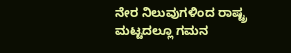ನೇರ ನಿಲುವುಗಳಿಂದ ರಾಷ್ಟ್ರ ಮಟ್ಟದಲ್ಲೂ ಗಮನ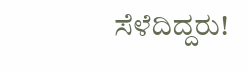ಸೆಳೆದಿದ್ದರು!